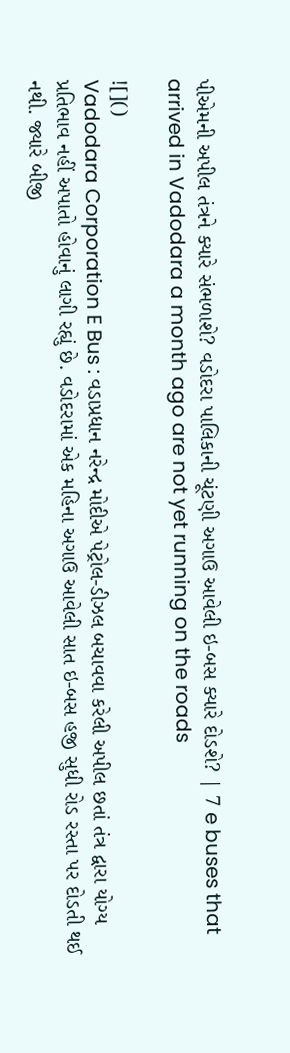પીએમની અપીલ તંત્રને ક્યારે સંભળાશે? વડોદરા પાલિકાની ચૂંટણી અગાઉ આવેલી ઇ-બસ ક્યારે દોડશે? | 7 e buses that arrived in Vadodara a month ago are not yet running on the roads

![]()
Vadodara Corporation E Bus : વડાપ્રધાન નરેન્દ્ર મોદીએ પેટ્રોલ-ડીઝલ બચાવવા કરેલી અપીલ છતાં તંત્ર દ્વારા યોગ્ય પ્રતિભાવ નહીં અપાતો હોવાનું લાગી રહ્યું છે. વડોદરામાં એક મહિના અગાઉ આવેલી સાત ઇ-બસ હજી સુધી રોડ રસ્તા પર દોડતી થઈ નથી. જ્યારે બીજી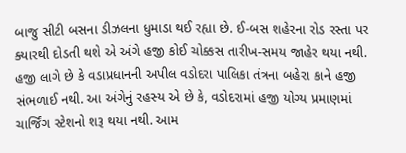બાજુ સીટી બસના ડીઝલના ધુમાડા થઈ રહ્યા છે. ઈ-બસ શહેરના રોડ રસ્તા પર ક્યારથી દોડતી થશે એ અંગે હજી કોઈ ચોક્કસ તારીખ-સમય જાહેર થયા નથી. હજી લાગે છે કે વડાપ્રધાનની અપીલ વડોદરા પાલિકા તંત્રના બહેરા કાને હજી સંભળાઈ નથી. આ અંગેનું રહસ્ય એ છે કે, વડોદરામાં હજી યોગ્ય પ્રમાણમાં ચાર્જિંગ સ્ટેશનો શરૂ થયા નથી. આમ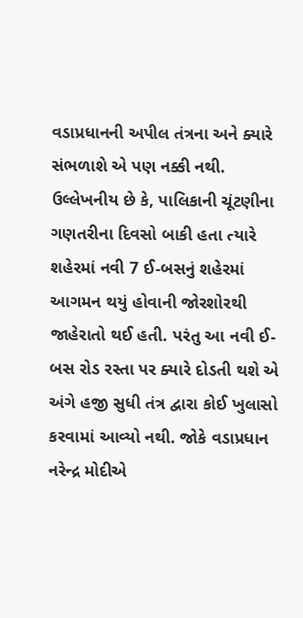વડાપ્રધાનની અપીલ તંત્રના અને ક્યારે સંભળાશે એ પણ નક્કી નથી.
ઉલ્લેખનીય છે કે, પાલિકાની ચૂંટણીના ગણતરીના દિવસો બાકી હતા ત્યારે શહેરમાં નવી 7 ઈ-બસનું શહેરમાં આગમન થયું હોવાની જોરશોરથી જાહેરાતો થઈ હતી. પરંતુ આ નવી ઈ-બસ રોડ રસ્તા પર ક્યારે દોડતી થશે એ અંગે હજી સુધી તંત્ર દ્વારા કોઈ ખુલાસો કરવામાં આવ્યો નથી. જોકે વડાપ્રધાન નરેન્દ્ર મોદીએ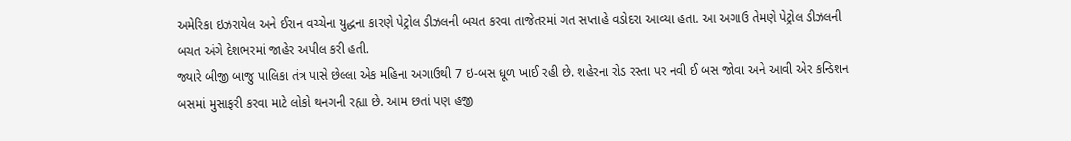અમેરિકા ઇઝરાયેલ અને ઈરાન વચ્ચેના યુદ્ધના કારણે પેટ્રોલ ડીઝલની બચત કરવા તાજેતરમાં ગત સપ્તાહે વડોદરા આવ્યા હતા. આ અગાઉ તેમણે પેટ્રોલ ડીઝલની બચત અંગે દેશભરમાં જાહેર અપીલ કરી હતી.
જ્યારે બીજી બાજુ પાલિકા તંત્ર પાસે છેલ્લા એક મહિના અગાઉથી 7 ઇ-બસ ધૂળ ખાઈ રહી છે. શહેરના રોડ રસ્તા પર નવી ઈ બસ જોવા અને આવી એર કન્ડિશન બસમાં મુસાફરી કરવા માટે લોકો થનગની રહ્યા છે. આમ છતાં પણ હજી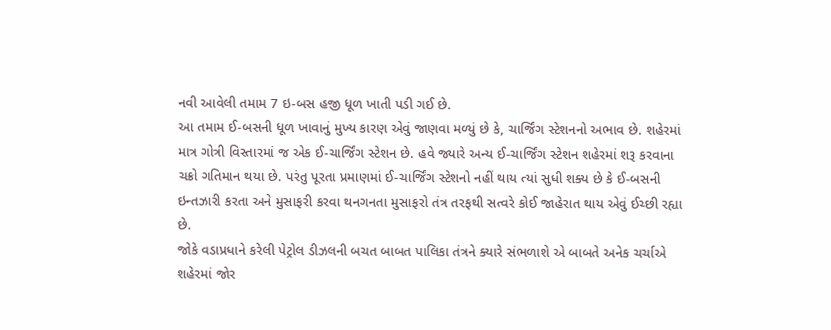નવી આવેલી તમામ 7 ઇ-બસ હજી ધૂળ ખાતી પડી ગઈ છે.
આ તમામ ઈ-બસની ધૂળ ખાવાનું મુખ્ય કારણ એવું જાણવા મળ્યું છે કે, ચાર્જિંગ સ્ટેશનનો અભાવ છે. શહેરમાં માત્ર ગોત્રી વિસ્તારમાં જ એક ઈ-ચાર્જિંગ સ્ટેશન છે. હવે જ્યારે અન્ય ઈ-ચાર્જિંગ સ્ટેશન શહેરમાં શરૂ કરવાના ચક્રો ગતિમાન થયા છે. પરંતુ પૂરતા પ્રમાણમાં ઈ-ચાર્જિંગ સ્ટેશનો નહીં થાય ત્યાં સુધી શક્ય છે કે ઈ-બસની ઇન્તઝારી કરતા અને મુસાફરી કરવા થનગનતા મુસાફરો તંત્ર તરફથી સત્વરે કોઈ જાહેરાત થાય એવું ઈચ્છી રહ્યા છે.
જોકે વડાપ્રધાને કરેલી પેટ્રોલ ડીઝલની બચત બાબત પાલિકા તંત્રને ક્યારે સંભળાશે એ બાબતે અનેક ચર્ચાએ શહેરમાં જોર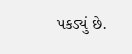પકડ્યું છે.